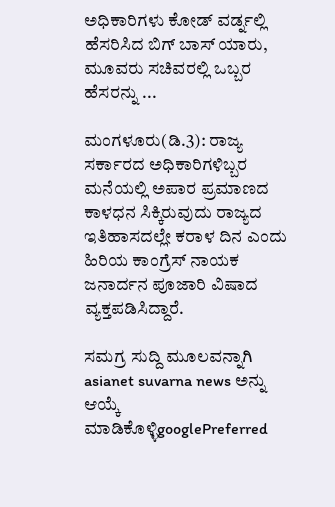ಅಧಿಕಾರಿಗಳು ಕೋಡ್ ವರ್ಡ್ನಲ್ಲಿ ಹೆಸರಿಸಿದ ಬಿಗ್ ಬಾಸ್ ಯಾರು, ಮೂವರು ಸಚಿವರಲ್ಲಿ ಒಬ್ಬರ ಹೆಸರನ್ನು ...

ಮಂಗಳೂರು(ಡಿ.3): ರಾಜ್ಯ ಸರ್ಕಾರದ ಅಧಿಕಾರಿಗಳಿಬ್ಬರ ಮನೆಯಲ್ಲಿ ಅಪಾರ ಪ್ರಮಾಣದ ಕಾಳಧನ ಸಿಕ್ಕಿರುವುದು ರಾಜ್ಯದ ಇತಿಹಾಸದಲ್ಲೇ ಕರಾಳ ದಿನ ಎಂದು ಹಿರಿಯ ಕಾಂಗ್ರೆಸ್ ನಾಯಕ ಜನಾರ್ದನ ಪೂಜಾರಿ ವಿಷಾದ ವ್ಯಕ್ತಪಡಿಸಿದ್ದಾರೆ.

ಸಮಗ್ರ ಸುದ್ದಿ ಮೂಲವನ್ನಾಗಿ asianet suvarna news ಅನ್ನು ಆಯ್ಕೆ ಮಾಡಿಕೊಳ್ಳಿgooglePreferred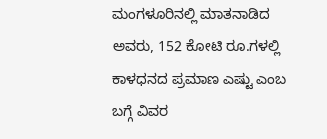ಮಂಗಳೂರಿನಲ್ಲಿ ಮಾತನಾಡಿದ ಅವರು, 152 ಕೋಟಿ ರೂ.ಗಳಲ್ಲಿ ಕಾಳಧನದ ಪ್ರಮಾಣ ಎಷ್ಟು ಎಂಬ ಬಗ್ಗೆ ವಿವರ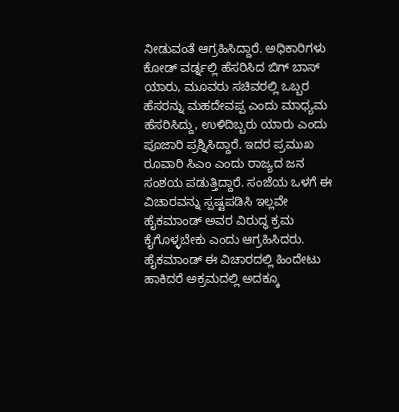ನೀಡುವಂತೆ ಆಗ್ರಹಿಸಿದ್ದಾರೆ. ಅಧಿಕಾರಿಗಳು ಕೋಡ್ ವರ್ಡ್ನಲ್ಲಿ ಹೆಸರಿಸಿದ ಬಿಗ್ ಬಾಸ್ ಯಾರು, ಮೂವರು ಸಚಿವರಲ್ಲಿ ಒಬ್ಬರ ಹೆಸರನ್ನು ಮಹದೇವಪ್ಪ ಎಂದು ಮಾಧ್ಯಮ ಹೆಸರಿಸಿದ್ದು, ಉಳಿದಿಬ್ಬರು ಯಾರು ಎಂದು ಪೂಜಾರಿ ಪ್ರಶ್ನಿಸಿದ್ದಾರೆ. ಇದರ ಪ್ರಮುಖ ರೂವಾರಿ ಸಿಎಂ ಎಂದು ರಾಜ್ಯದ ಜನ ಸಂಶಯ ಪಡುತ್ತಿದ್ದಾರೆ. ಸಂಜೆಯ ಒಳಗೆ ಈ ವಿಚಾರವನ್ನು ಸ್ಪಷ್ಟಪಡಿಸಿ ಇಲ್ಲವೇ ಹೈಕಮಾಂಡ್ ಅವರ ವಿರುದ್ಧ ಕ್ರಮ ಕೈಗೊಳ್ಳಬೇಕು ಎಂದು ಆಗ್ರಹಿಸಿದರು. ಹೈಕಮಾಂಡ್ ಈ ವಿಚಾರದಲ್ಲಿ ಹಿಂದೇಟು ಹಾಕಿದರೆ ಅಕ್ರಮದಲ್ಲಿ ಅದಕ್ಕೂ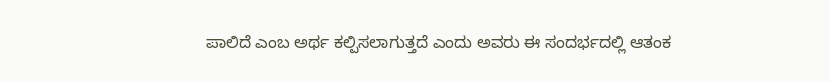ಪಾಲಿದೆ ಎಂಬ ಅರ್ಥ ಕಲ್ಪಿಸಲಾಗುತ್ತದೆ ಎಂದು ಅವರು ಈ ಸಂದರ್ಭದಲ್ಲಿ ಆತಂಕ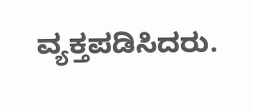ವ್ಯಕ್ತಪಡಿಸಿದರು.